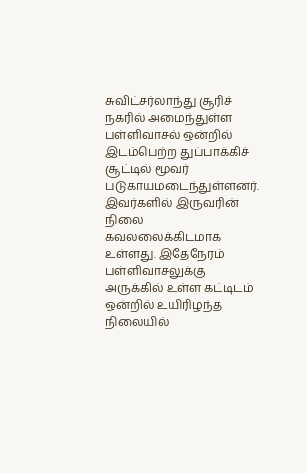சுவிட்சர்லாந்து சூரிச் நகரில் அமைந்துள்ள பள்ளிவாசல் ஒன்றில் இடம்பெற்ற துப்பாக்கிச் சூட்டில் மூவர் படுகாயமடைந்துள்ளனர். இவர்களில் இருவரின் நிலை கவலலைக்கிடமாக உள்ளது. இதேநேரம் பள்ளிவாசலுக்கு அருக்கில் உள்ள கட்டிடம் ஒன்றில் உயிரிழந்த நிலையில்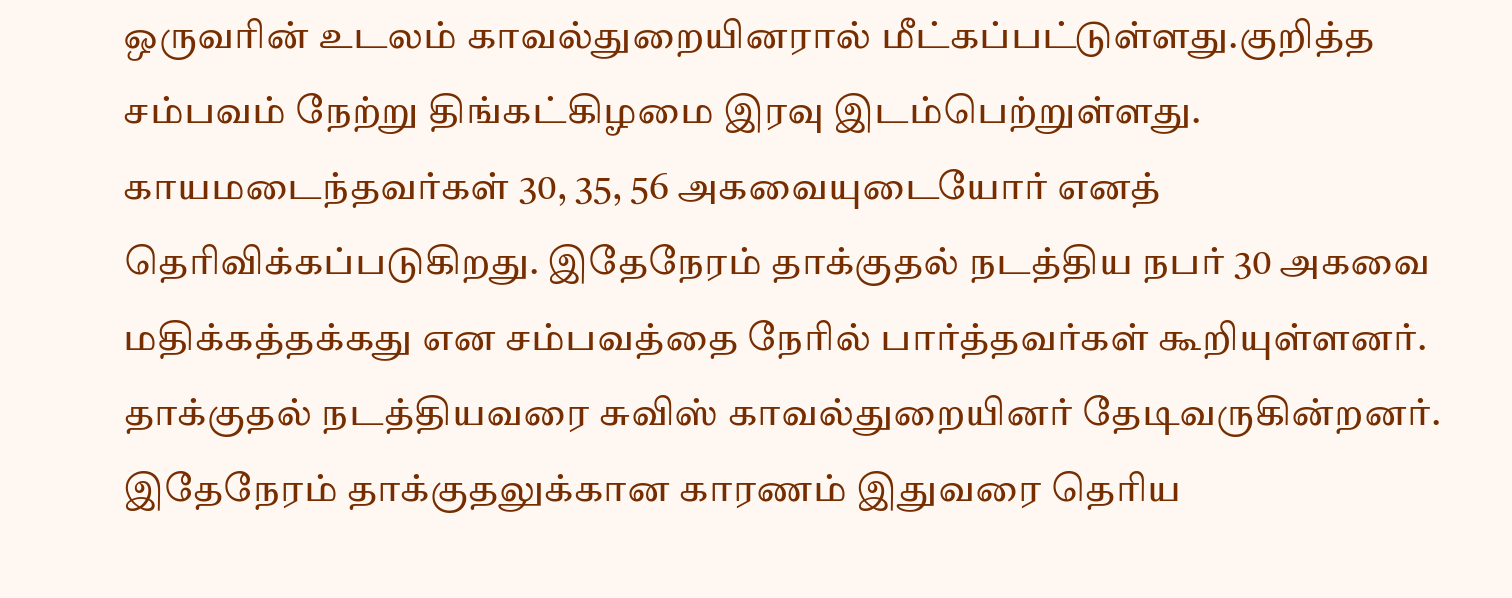ஒருவரின் உடலம் காவல்துறையினரால் மீட்கப்பட்டுள்ளது.குறித்த சம்பவம் நேற்று திங்கட்கிழமை இரவு இடம்பெற்றுள்ளது.
காயமடைந்தவர்கள் 30, 35, 56 அகவையுடையோர் எனத் தொிவிக்கப்படுகிறது. இதேநேரம் தாக்குதல் நடத்திய நபர் 30 அகவை மதிக்கத்தக்கது என சம்பவத்தை நோில் பார்த்தவர்கள் கூறியுள்ளனர்.
தாக்குதல் நடத்தியவரை சுவிஸ் காவல்துறையினர் தேடிவருகின்றனர். இதேநேரம் தாக்குதலுக்கான காரணம் இதுவரை தெரிய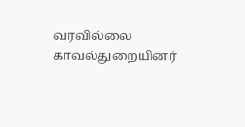வரவில்லை காவல்துறையினர்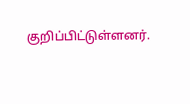குறிப்பிட்டுள்ளனர்.